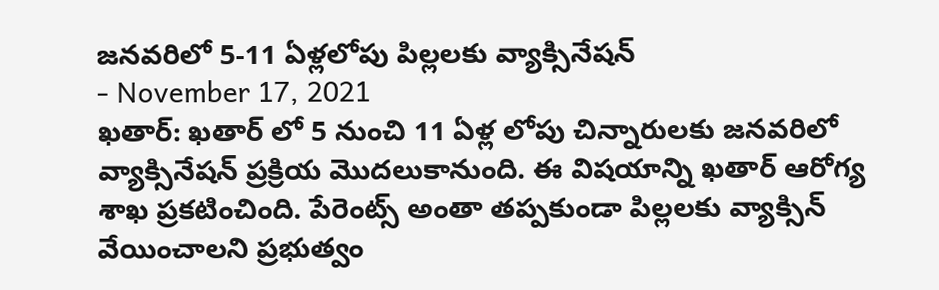జనవరిలో 5-11 ఏళ్లలోపు పిల్లలకు వ్యాక్సినేషన్
- November 17, 2021
ఖతార్: ఖతార్ లో 5 నుంచి 11 ఏళ్ల లోపు చిన్నారులకు జనవరిలో వ్యాక్సినేషన్ ప్రక్రియ మొదలుకానుంది. ఈ విషయాన్ని ఖతార్ ఆరోగ్య శాఖ ప్రకటించింది. పేరెంట్స్ అంతా తప్పకుండా పిల్లలకు వ్యాక్సిన్ వేయించాలని ప్రభుత్వం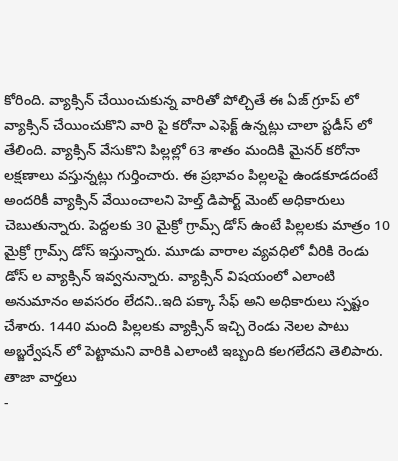కోరింది. వ్యాక్సిన్ చేయించుకున్న వారితో పోల్చితే ఈ ఏజ్ గ్రూప్ లో వ్యాక్సిన్ చేయించుకొని వారి పై కరోనా ఎఫెక్ట్ ఉన్నట్లు చాలా స్టడీస్ లో తేలింది. వ్యాక్సిన్ వేసుకొని పిల్లల్లో 63 శాతం మందికి మైనర్ కరోనా లక్షణాలు వస్తున్నట్లు గుర్తించారు. ఈ ప్రభావం పిల్లలపై ఉండకూడదంటే అందరికీ వ్యాక్సిన్ వేయించాలని హెల్త్ డిపార్ట్ మెంట్ అధికారులు చెబుతున్నారు. పెద్దలకు 30 మైక్రో గ్రామ్స్ డోస్ ఉంటే పిల్లలకు మాత్రం 10 మైక్రో గ్రామ్స్ డోస్ ఇస్తున్నారు. మూడు వారాల వ్యవధిలో వీరికి రెండు డోస్ ల వ్యాక్సిన్ ఇవ్వనున్నారు. వ్యాక్సిన్ విషయంలో ఎలాంటి అనుమానం అవసరం లేదని..ఇది పక్కా సేఫ్ అని అధికారులు స్పష్టం చేశారు. 1440 మంది పిల్లలకు వ్యాక్సిన్ ఇచ్చి రెండు నెలల పాటు అబ్జర్వేషన్ లో పెట్టామని వారికి ఎలాంటి ఇబ్బంది కలగలేదని తెలిపారు.
తాజా వార్తలు
-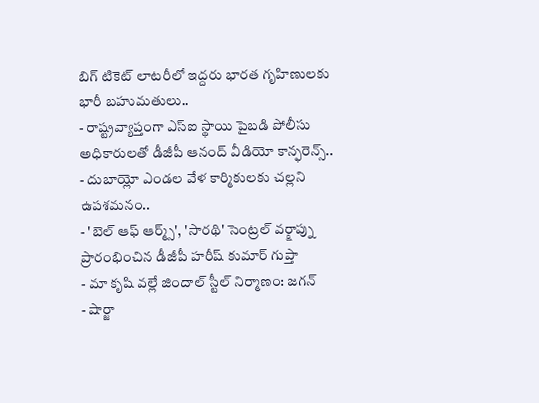బిగ్ టికెట్ లాటరీలో ఇద్దరు భారత గృహిణులకు భారీ బహుమతులు..
- రాష్ట్రవ్యాప్తంగా ఎస్ఐ స్థాయి పైబడి పోలీసు అధికారులతో డీజీపీ ఆనంద్ వీడియో కాన్ఫరెన్స్..
- దుబాయ్లో ఎండల వేళ కార్మికులకు చల్లని ఉపశమనం..
- 'బెల్ ఆఫ్ ఆర్మ్స్', 'సారథి' సెంట్రల్ వర్క్షాప్ను ప్రారంభించిన డీజీపీ హరీష్ కుమార్ గుప్తా
- మా కృషి వల్లే జిందాల్ స్టీల్ నిర్మాణం: జగన్
- షార్జా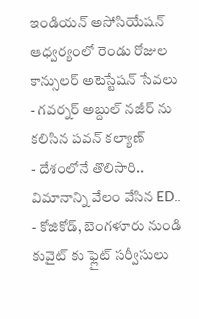ఇండియన్ అసోసియేషన్ ఆధ్వర్యంలో రెండు రోజుల కాన్సులర్ అటెస్టేషన్ సేవలు
- గవర్నర్ అబ్దుల్ నజీర్ ను కలిసిన పవన్ కల్యాణ్
- దేశంలోనే తొలిసారి.. విమానాన్ని వేలం వేసిన ED..
- కోజికోడ్, బెంగళూరు నుండి కువైట్ కు ఫ్లైట్ సర్వీసులు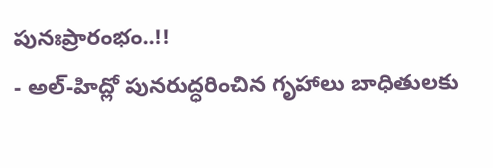పునఃప్రారంభం..!!
- అల్-హిద్లో పునరుద్ధరించిన గృహాలు బాధితులకు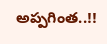అప్పగింత..!!